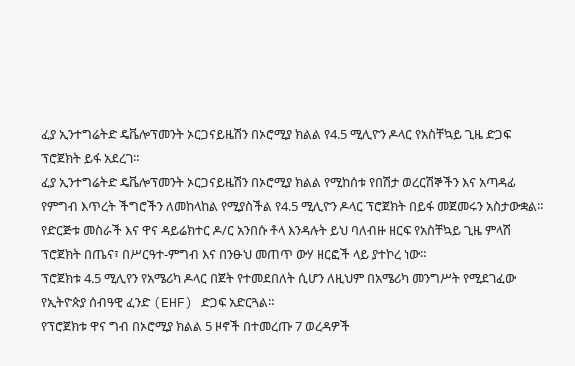ፈያ ኢንተግሬትድ ዴቬሎፕመንት ኦርጋናይዜሽን በኦሮሚያ ክልል የ4.5 ሚሊዮን ዶላር የአስቸኳይ ጊዜ ድጋፍ ፕሮጀክት ይፋ አደረገ።
ፈያ ኢንተግሬትድ ዴቬሎፕመንት ኦርጋናይዜሽን በኦሮሚያ ክልል የሚከሰቱ የበሽታ ወረርሽኞችን እና አጣዳፊ የምግብ እጥረት ችግሮችን ለመከላከል የሚያስችል የ4.5 ሚሊዮን ዶላር ፕሮጀክት በይፋ መጀመሩን አስታውቋል።
የድርጅቱ መስራች እና ዋና ዳይሬክተር ዶ/ር አንበሱ ቶላ እንዳሉት ይህ ባለብዙ ዘርፍ የአስቸኳይ ጊዜ ምላሽ ፕሮጀክት በጤና፣ በሥርዓተ-ምግብ እና በንፁህ መጠጥ ውሃ ዘርፎች ላይ ያተኮረ ነው።
ፕሮጀክቱ 4.5 ሚሊየን የአሜሪካ ዶላር በጀት የተመደበለት ሲሆን ለዚህም በአሜሪካ መንግሥት የሚደገፈው የኢትዮጵያ ሰብዓዊ ፈንድ (EHF) ድጋፍ አድርጓል።
የፕሮጀክቱ ዋና ግብ በኦሮሚያ ክልል 5 ዞኖች በተመረጡ 7 ወረዳዎች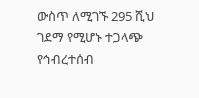ውስጥ ለሚገኙ 295 ሺህ ገደማ የሚሆኑ ተጋላጭ የኅብረተሰብ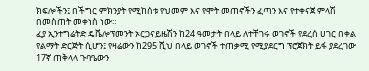ክፍሎችን፤ በችግር ምክንያት የሚከሰቱ የህመም እና የሞት መጠኖችን ፈጣን እና የተቀናጀ ምላሽ በመስጠት መቀነስ ነው።
ፈያ ኢንተግሬትድ ዴቬሎፕመንት ኦርጋናይዜሽን ከ24 ዓመታት በላይ ለተቸገሩ ወገኖች የደረሰ ሀገር በቀል የልማት ድርጅት ሲሆን፤ የዛሬውን ከ295 ሺህ በላይ ወገኖች ተጠቃሚ የሚያደርግ ፕሮጀክት ይፋ ያደረገው 17ኛ ጠቅላላ ጉባዔውን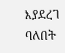እያደረገ ባለበት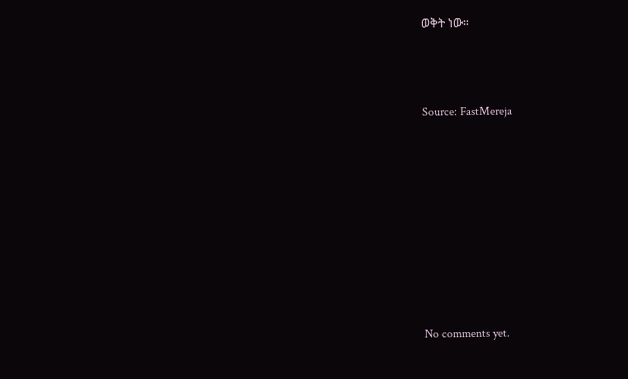ወቅት ነው።



Source: FastMereja









No comments yet.